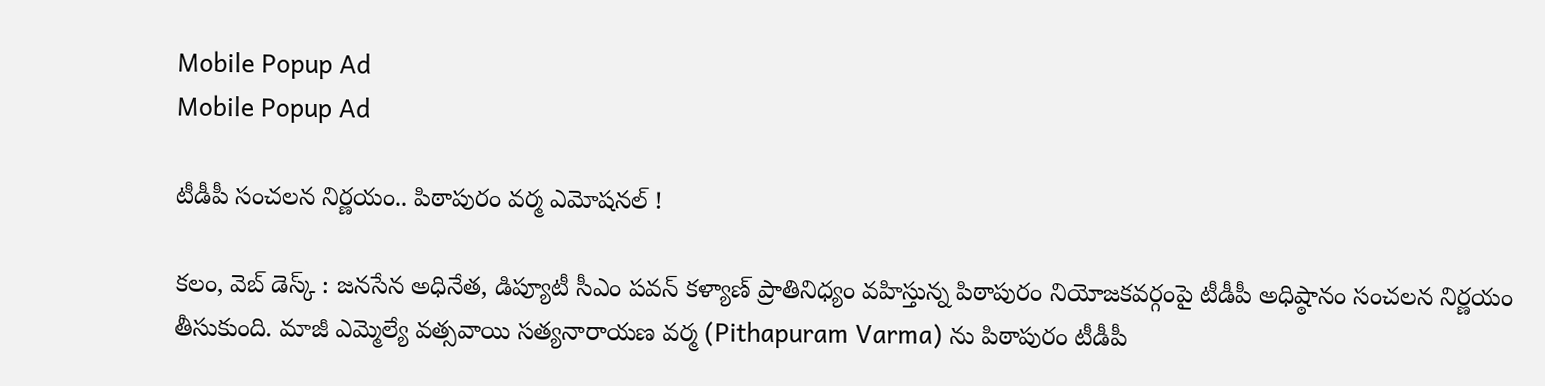Mobile Popup Ad
Mobile Popup Ad

టీడీపీ సంచలన నిర్ణయం.. పిఠాపురం వర్మ ఎమోషనల్ !

కలం, వెబ్ డెస్క్ : జనసేన అధినేత, డిప్యూటీ సీఎం పవన్ కళ్యాణ్ ప్రాతినిధ్యం వహిస్తున్న పిఠాపురం నియోజకవర్గంపై టీడీపీ అధిష్ఠానం సంచలన నిర్ణయం తీసుకుంది. మాజీ ఎమ్మెల్యే వత్సవాయి సత్యనారాయణ వర్మ (Pithapuram Varma) ను పిఠాపురం టీడీపీ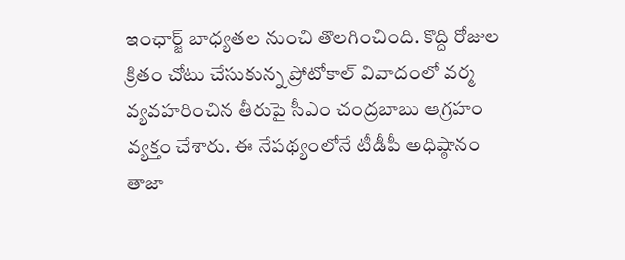ఇంఛార్జ్ బాధ్యతల నుంచి తొలగించింది. కొద్ది రోజుల క్రితం చోటు చేసుకున్న ప్రోటోకాల్ వివాదంలో వర్మ వ్యవహరించిన తీరుపై సీఎం చంద్రబాబు ఆగ్రహం వ్యక్తం చేశారు. ఈ నేపథ్యంలోనే టీడీపీ అధిష్ఠానం తాజా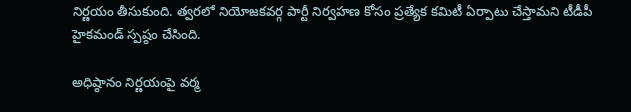నిర్ణయం తీసుకుంది. త్వరలో నియోజకవర్గ పార్టీ నిర్వహణ కోసం ప్రత్యేక కమిటీ ఏర్పాటు చేస్తామని టీడీపీ హైకమండ్ స్పష్ఠం చేసింది.

అధిష్ఠానం నిర్ణయంపై వర్మ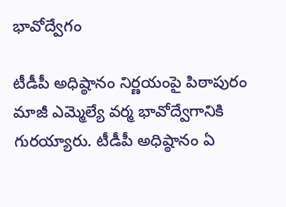భావోద్వేగం

టీడీపీ అధిష్ఠానం నిర్ణయంపై పిఠాపురం మాజీ ఎమ్మెల్యే వర్మ భావోద్వేగానికి గురయ్యారు. టీడీపీ అధిష్ఠానం ఏ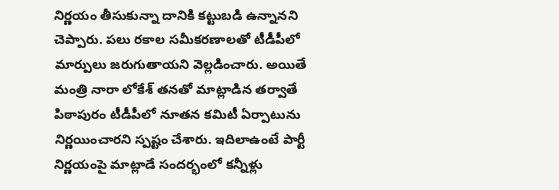నిర్ణయం తీసుకున్నా దానికి కట్టుబడి ఉన్నానని చెప్పారు. పలు రకాల సమీకరణాలతో టీడీపీలో మార్పులు జరుగుతాయని వెల్లడించారు. అయితే మంత్రి నారా లోకేశ్ తనతో మాట్లాడిన తర్వాతే పిఠాపురం టీడీపీలో నూతన కమిటీ ఏర్పాటును నిర్ణయించారని స్పష్టం చేశారు. ఇదిలాఉంటే పార్టీ నిర్ణయంపై మాట్లాడే సందర్భంలో కన్నీళ్లు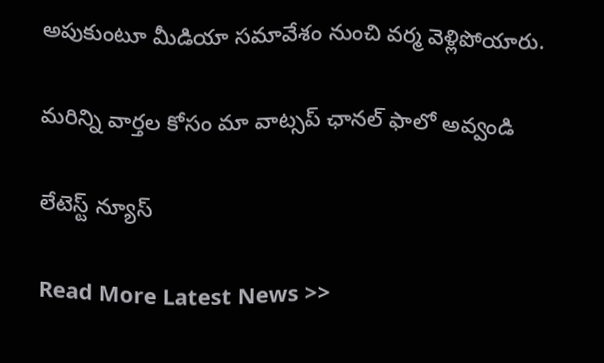అపుకుంటూ మీడియా సమావేశం నుంచి వర్మ వెళ్లిపోయారు.

మ‌రిన్ని వార్త‌ల కోసం మా వాట్స‌ప్ ఛాన‌ల్ ఫాలో అవ్వండి

లేటెస్ట్ న్యూస్‌

Read More Latest News >>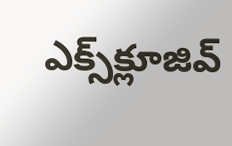ఎక్స్‌క్లూజివ్‌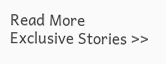Read More Exclusive Stories >>